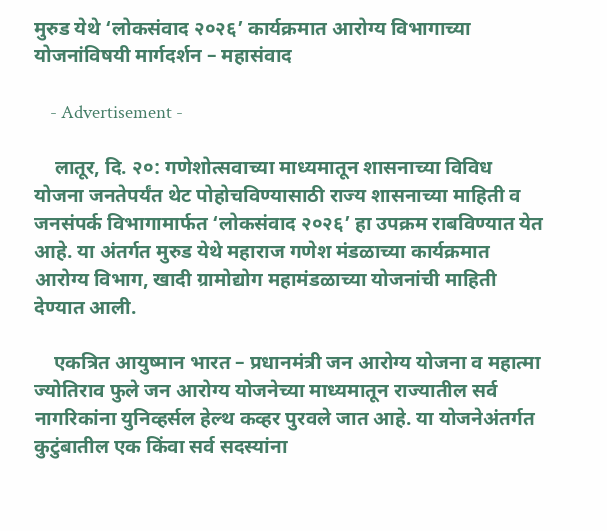मुरुड येथे ‘लोकसंवाद २०२६’ कार्यक्रमात आरोग्य विभागाच्या योजनांविषयी मार्गदर्शन – महासंवाद

    - Advertisement -

    लातूर, दि. २०: गणेशोत्सवाच्या माध्यमातून शासनाच्या विविध योजना जनतेपर्यंत थेट पोहोचविण्यासाठी राज्य शासनाच्या माहिती व जनसंपर्क विभागामार्फत ‘लोकसंवाद २०२६’ हा उपक्रम राबविण्यात येत आहे. या अंतर्गत मुरुड येथे महाराज गणेश मंडळाच्या कार्यक्रमात आरोग्य विभाग, खादी ग्रामोद्योग महामंडळाच्या योजनांची माहिती देण्यात आली.

    एकत्रित आयुष्मान भारत – प्रधानमंत्री जन आरोग्य योजना व महात्मा ज्योतिराव फुले जन आरोग्य योजनेच्या माध्यमातून राज्यातील सर्व नागरिकांना युनिव्हर्सल हेल्थ कव्हर पुरवले जात आहे. या योजनेअंतर्गत कुटुंबातील एक किंवा सर्व सदस्यांना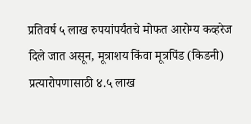प्रतिवर्ष ५ लाख रुपयांपर्यंतचे मोफत आरोग्य कव्हरेज दिले जात असून, मूत्राशय किंवा मूत्रपिंड (किडनी) प्रत्यारोपणासाठी ४.५ लाख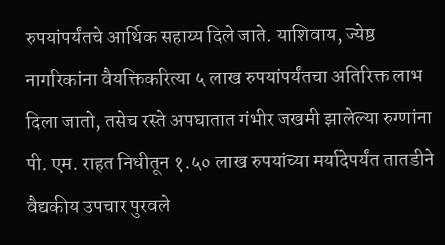रुपयांपर्यंतचे आर्थिक सहाय्य दिले जाते. याशिवाय, ज्येष्ठ नागरिकांना वैयक्तिकरित्या ५ लाख रुपयांपर्यंतचा अतिरिक्त लाभ दिला जातो, तसेच रस्ते अपघातात गंभीर जखमी झालेल्या रुग्णांना पी. एम. राहत निधीतून १.५० लाख रुपयांच्या मर्यादेपर्यंत तातडीने वैद्यकीय उपचार पुरवले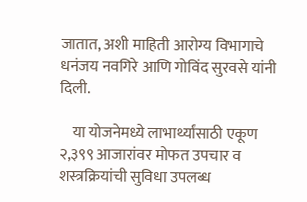जातात, अशी माहिती आरोग्य विभागाचे धनंजय नवगिरे आणि गोविंद सुरवसे यांनी दिली.

    या योजनेमध्ये लाभार्थ्यांसाठी एकूण २,३९९ आजारांवर मोफत उपचार व शस्त्रक्रियांची सुविधा उपलब्ध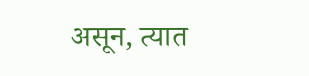असून, त्यात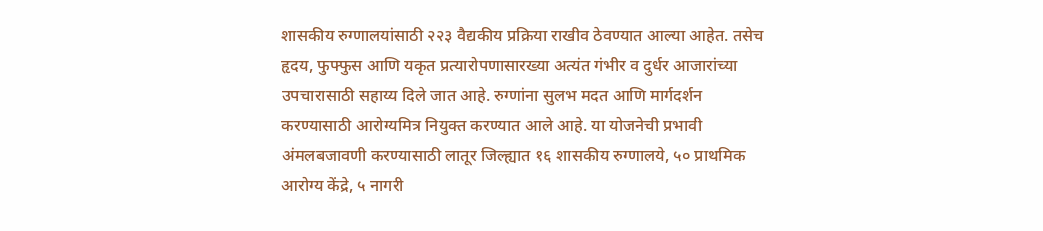शासकीय रुग्णालयांसाठी २२३ वैद्यकीय प्रक्रिया राखीव ठेवण्यात आल्या आहेत. तसेच हृदय, फुफ्फुस आणि यकृत प्रत्यारोपणासारख्या अत्यंत गंभीर व दुर्धर आजारांच्या उपचारासाठी सहाय्य दिले जात आहे. रुग्णांना सुलभ मदत आणि मार्गदर्शन करण्यासाठी आरोग्यमित्र नियुक्त करण्यात आले आहे. या योजनेची प्रभावी अंमलबजावणी करण्यासाठी लातूर जिल्ह्यात १६ शासकीय रुग्णालये, ५० प्राथमिक आरोग्य केंद्रे, ५ नागरी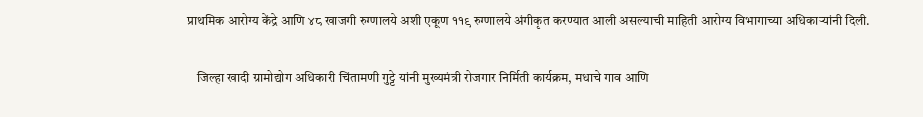प्राथमिक आरोग्य केंद्रे आणि ४८ खाजगी रुग्णालये अशी एकूण ११९ रुग्णालये अंगीकृत करण्यात आली असल्याची माहिती आरोग्य विभागाच्या अधिकाऱ्यांनी दिली.

    जिल्हा खादी ग्रामोद्योग अधिकारी चिंतामणी गुट्टे यांनी मुख्यमंत्री रोजगार निर्मिती कार्यक्रम, मधाचे गाव आणि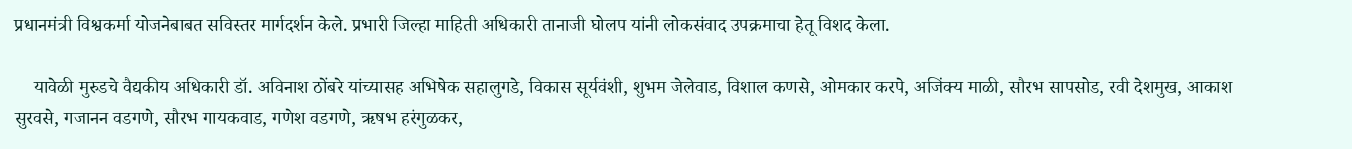प्रधानमंत्री विश्वकर्मा योजनेबाबत सविस्तर मार्गदर्शन केले. प्रभारी जिल्हा माहिती अधिकारी तानाजी घोलप यांनी लोकसंवाद उपक्रमाचा हेतू विशद केला.

    यावेळी मुरुडचे वैद्यकीय अधिकारी डॉ. अविनाश ठोंबरे यांच्यासह अभिषेक सहालुगडे, विकास सूर्यवंशी, शुभम जेलेवाड, विशाल कणसे, ओमकार करपे, अजिंक्य माळी, सौरभ सापसोड, रवी देशमुख, आकाश सुरवसे, गजानन वडगणे, सौरभ गायकवाड, गणेश वडगणे, ऋषभ हरंगुळकर,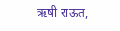ऋषी राऊत,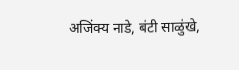अजिंक्य नाडे, बंटी साळुंखे,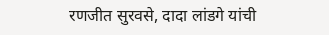रणजीत सुरवसे, दादा लांडगे यांची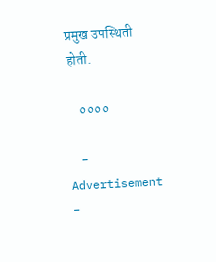प्रमुख उपस्थिती होती.

    ००००

    - Advertisement -